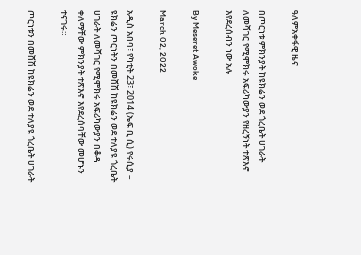ዓለምአቀፋዊ ዜና

በጦርነቱ ምክንያት ከዩክሬን ወደ ጎረቤት ሀገራት ለመሻገር የሚሞክሩ አፍሪካውያን የዘረኝነት ተጽእኖ እየደረሰብን ነው አሉ

By Meseret Awoke

March 02, 2022

አዲስ አበባ፣ የካቲት 23፣ 2014 (ኤፍ ቢ ሲ) የሩሲያ – ዩክሬን ጦርነትን በመሸሽ ከዩክሬን ወደ ተለያዩ ጎረቤት ሀገራት ለመሻገር የሚሞክሩ አፍሪካውያን በቆዳ ቀለማቸው ምክንያት ተጽእኖ እየደረሰባቸው መሆኑን ተናገሩ።

ጦርነቱን በመሸሽ ከዩክሬን ወደ ተለያዩ ጎረቤት ሀገራት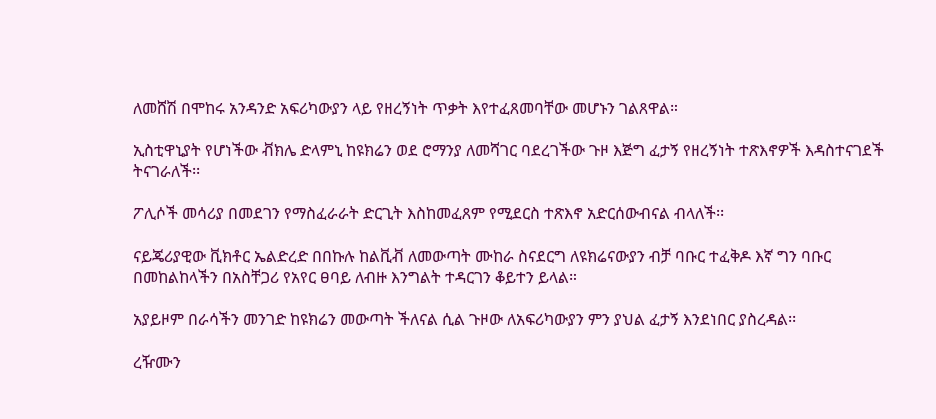ለመሸሽ በሞከሩ አንዳንድ አፍሪካውያን ላይ የዘረኝነት ጥቃት እየተፈጸመባቸው መሆኑን ገልጸዋል።

ኢስቲዋኒያት የሆነችው ቭክሌ ድላምኒ ከዩክሬን ወደ ሮማንያ ለመሻገር ባደረገችው ጉዞ እጅግ ፈታኝ የዘረኝነት ተጽእኖዎች እዳስተናገደች ትናገራለች፡፡

ፖሊሶች መሳሪያ በመደገን የማስፈራራት ድርጊት እስከመፈጸም የሚደርስ ተጽእኖ አድርሰውብናል ብላለች፡፡

ናይጄሪያዊው ቪክቶር ኤልድረድ በበኩሉ ከልቪቭ ለመውጣት ሙከራ ስናደርግ ለዩክሬናውያን ብቻ ባቡር ተፈቅዶ እኛ ግን ባቡር በመከልከላችን በአስቸጋሪ የአየር ፀባይ ለብዙ እንግልት ተዳርገን ቆይተን ይላል።

አያይዞም በራሳችን መንገድ ከዩክሬን መውጣት ችለናል ሲል ጉዞው ለአፍሪካውያን ምን ያህል ፈታኝ እንደነበር ያስረዳል፡፡

ረዥሙን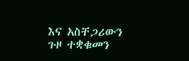እና አስቸጋሪውን ጉዞ ተቋቁመን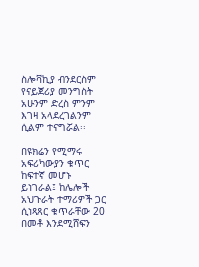ስሎቫኪያ ብንደርስም የናይጀሪያ መንግስት አሁንም ድረስ ምንም እገዛ አላደረገልንም ሲልም ተናግሯል፡፡

በዩክሬን የሚማሩ አፍሪካውያን ቁጥር ከፍተኛ መሆኑ ይነገራል፤ ከሌሎች አህጉራት ተማሪዎች ጋር ሲነጻጸር ቁጥራቸው 20 በመቶ እንደሚሸፍን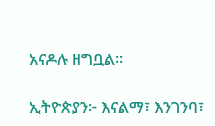አናዶሉ ዘግቧል፡፡

ኢትዮጵያን፦ እናልማ፣ እንገንባ፣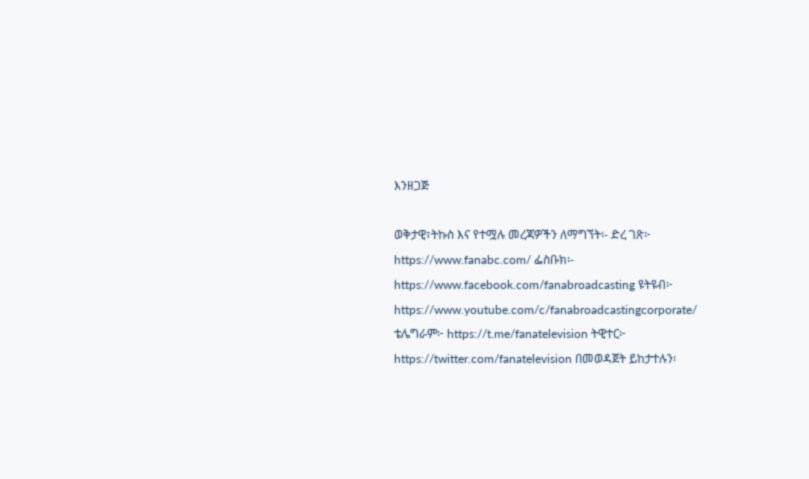እንዘጋጅ

ወቅታዊ፣ትኩስ እና የተሟሉ መረጃዎችን ለማግኘት፡- ድረ ገጽ፦ https://www.fanabc.com/ ፌስቡክ፡- https://www.facebook.com/fanabroadcasting ዩትዩብ፦ https://www.youtube.com/c/fanabroadcastingcorporate/ ቴሌግራም፦ https://t.me/fanatelevision ትዊተር፦ https://twitter.com/fanatelevision በመወዳጀት ይከታተሉን፡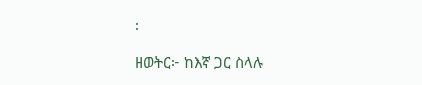፡

ዘወትር፦ ከእኛ ጋር ስላሉ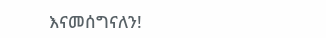እናመሰግናለን!